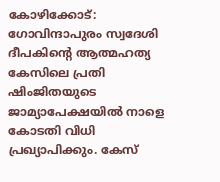കോഴിക്കോട്: ഗോവിന്ദാപുരം സ്വദേശി ദീപകിന്റെ ആത്മഹത്യ കേസിലെ പ്രതി ഷിംജിതയുടെ ജാമ്യാപേക്ഷയിൽ നാളെ കോടതി വിധി പ്രഖ്യാപിക്കും. കേസ്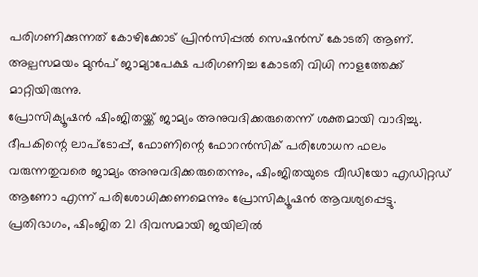പരിഗണിക്കുന്നത് കോഴിക്കോട് പ്രിൻസിപ്പൽ സെഷൻസ് കോടതി ആണ്. അല്പസമയം മുൻപ് ജാമ്യാപേക്ഷ പരിഗണിച്ച കോടതി വിധി നാളത്തേക്ക് മാറ്റിയിരുന്നു.
പ്രോസിക്യൂഷൻ ഷിംജിതയ്ക്ക് ജാമ്യം അനുവദിക്കരുതെന്ന് ശക്തമായി വാദിച്ചു. ദീപകിന്റെ ലാപ്ടോപ്പ്, ഫോണിന്റെ ഫോറൻസിക് പരിശോധന ഫലം വരുന്നതുവരെ ജാമ്യം അനുവദിക്കരുതെന്നും, ഷിംജിതയുടെ വീഡിയോ എഡിറ്റഡ് ആണോ എന്ന് പരിശോധിക്കണമെന്നും പ്രോസിക്യൂഷൻ ആവശ്യപ്പെട്ടു. പ്രതിഭാഗം, ഷിംജിത 21 ദിവസമായി ജയിലിൽ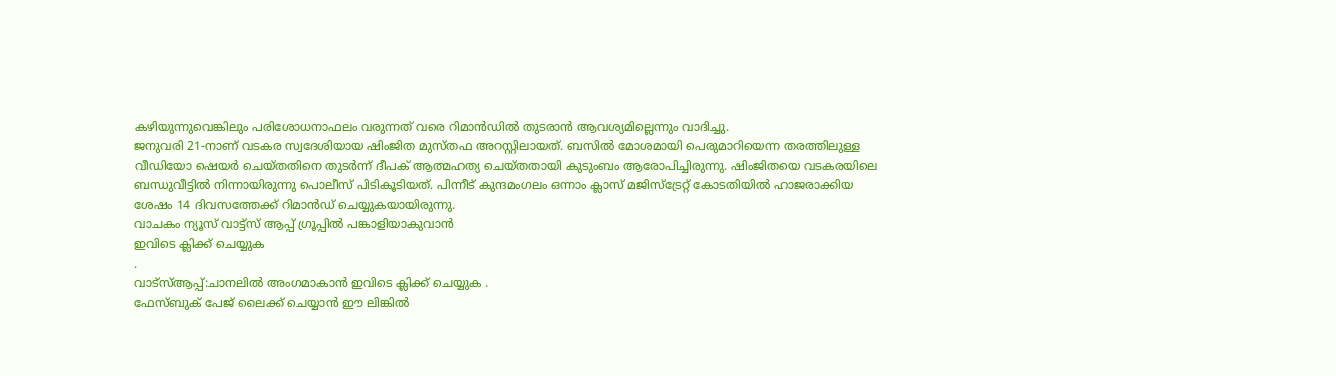കഴിയുന്നുവെങ്കിലും പരിശോധനാഫലം വരുന്നത് വരെ റിമാൻഡിൽ തുടരാൻ ആവശ്യമില്ലെന്നും വാദിച്ചു.
ജനുവരി 21-നാണ് വടകര സ്വദേശിയായ ഷിംജിത മുസ്തഫ അറസ്റ്റിലായത്. ബസിൽ മോശമായി പെരുമാറിയെന്ന തരത്തിലുള്ള വീഡിയോ ഷെയർ ചെയ്തതിനെ തുടർന്ന് ദീപക് ആത്മഹത്യ ചെയ്തതായി കുടുംബം ആരോപിച്ചിരുന്നു. ഷിംജിതയെ വടകരയിലെ ബന്ധുവീട്ടിൽ നിന്നായിരുന്നു പൊലീസ് പിടികൂടിയത്. പിന്നീട് കുന്ദമംഗലം ഒന്നാം ക്ലാസ് മജിസ്ട്രേറ്റ് കോടതിയിൽ ഹാജരാക്കിയ ശേഷം 14 ദിവസത്തേക്ക് റിമാൻഡ് ചെയ്യുകയായിരുന്നു.
വാചകം ന്യൂസ് വാട്ട്സ് ആപ്പ് ഗ്രൂപ്പിൽ പങ്കാളിയാകുവാൻ
ഇവിടെ ക്ലിക്ക് ചെയ്യുക
.
വാട്സ്ആപ്പ്:ചാനലിൽ അംഗമാകാൻ ഇവിടെ ക്ലിക്ക് ചെയ്യുക .
ഫേസ്ബുക് പേജ് ലൈക്ക് ചെയ്യാൻ ഈ ലിങ്കിൽ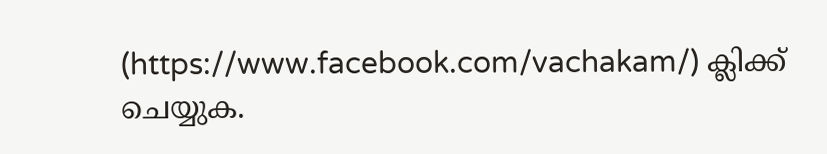(https://www.facebook.com/vachakam/) ക്ലിക്ക് ചെയ്യുക.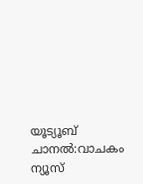യൂട്യൂബ് ചാനൽ:വാചകം ന്യൂസ്